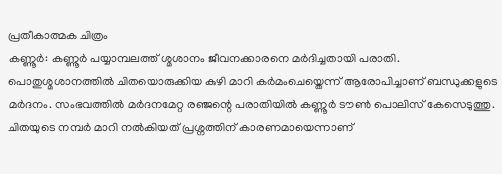പ്രതീകാത്മക ചിത്രം
കണ്ണൂർ: കണ്ണൂർ പയ്യാമ്പലത്ത് ശ്മശാനം ജീവനക്കാരനെ മർദിച്ചതായി പരാതി. പൊതുശ്മശാനത്തിൽ ചിതയൊരുക്കിയ കുഴി മാറി കർമംചെയ്തെന്ന് ആരോപിച്ചാണ് ബന്ധുക്കളുടെ മർദനം. സംഭവത്തിൽ മർദനമേറ്റ രഞ്ജന്റെ പരാതിയിൽ കണ്ണൂർ ടൗൺ പൊലിസ് കേസെടുത്തു.
ചിതയുടെ നമ്പർ മാറി നൽകിയത് പ്രശ്നത്തിന് കാരണമായെന്നാണ്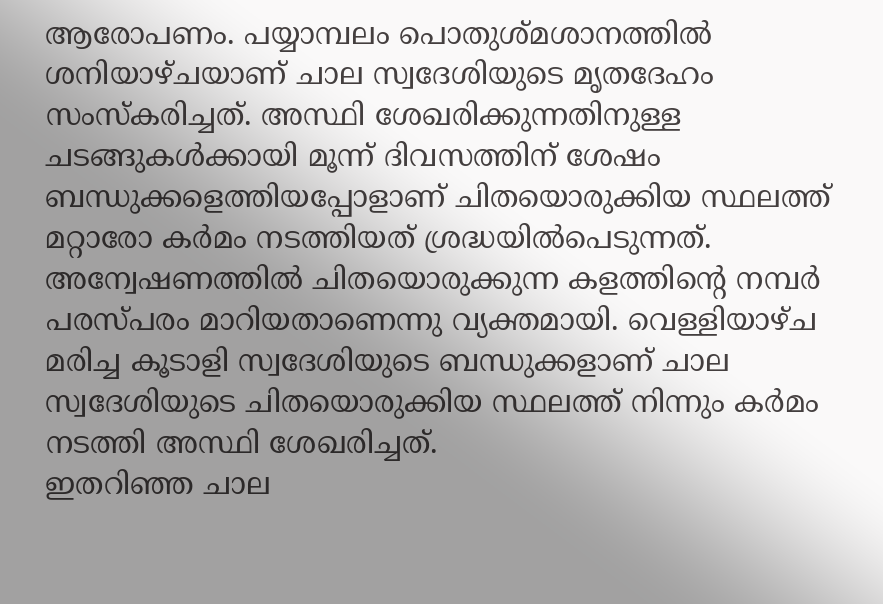ആരോപണം. പയ്യാമ്പലം പൊതുശ്മശാനത്തിൽ ശനിയാഴ്ചയാണ് ചാല സ്വദേശിയുടെ മൃതദേഹം സംസ്കരിച്ചത്. അസ്ഥി ശേഖരിക്കുന്നതിനുള്ള ചടങ്ങുകൾക്കായി മൂന്ന് ദിവസത്തിന് ശേഷം ബന്ധുക്കളെത്തിയപ്പോളാണ് ചിതയൊരുക്കിയ സ്ഥലത്ത് മറ്റാരോ കർമം നടത്തിയത് ശ്രദ്ധയിൽപെടുന്നത്.
അന്വേഷണത്തിൽ ചിതയൊരുക്കുന്ന കളത്തിന്റെ നമ്പർ പരസ്പരം മാറിയതാണെന്നു വ്യക്തമായി. വെള്ളിയാഴ്ച മരിച്ച കൂടാളി സ്വദേശിയുടെ ബന്ധുക്കളാണ് ചാല സ്വദേശിയുടെ ചിതയൊരുക്കിയ സ്ഥലത്ത് നിന്നും കർമം നടത്തി അസ്ഥി ശേഖരിച്ചത്.
ഇതറിഞ്ഞ ചാല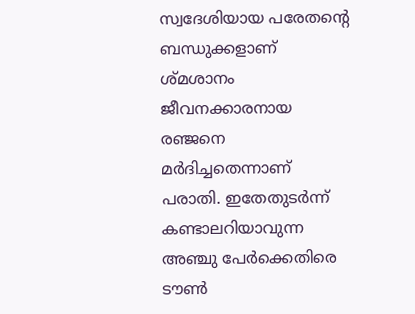സ്വദേശിയായ പരേതന്റെ ബന്ധുക്കളാണ് ശ്മശാനം ജീവനക്കാരനായ രഞ്ജനെ മർദിച്ചതെന്നാണ് പരാതി. ഇതേതുടർന്ന് കണ്ടാലറിയാവുന്ന അഞ്ചു പേർക്കെതിരെ ടൗൺ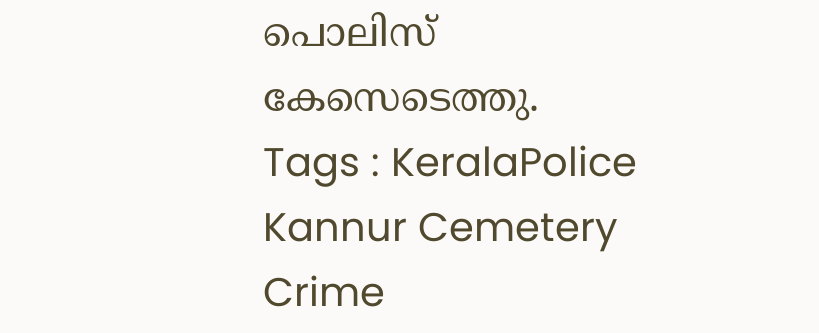പൊലിസ് കേസെടെത്തു.
Tags : KeralaPolice Kannur Cemetery Crime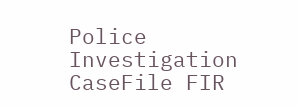Police Investigation CaseFile FIR